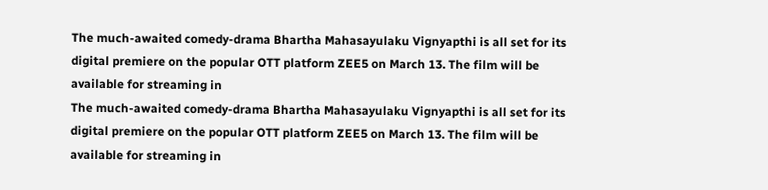The much-awaited comedy-drama Bhartha Mahasayulaku Vignyapthi is all set for its digital premiere on the popular OTT platform ZEE5 on March 13. The film will be available for streaming in
The much-awaited comedy-drama Bhartha Mahasayulaku Vignyapthi is all set for its digital premiere on the popular OTT platform ZEE5 on March 13. The film will be available for streaming in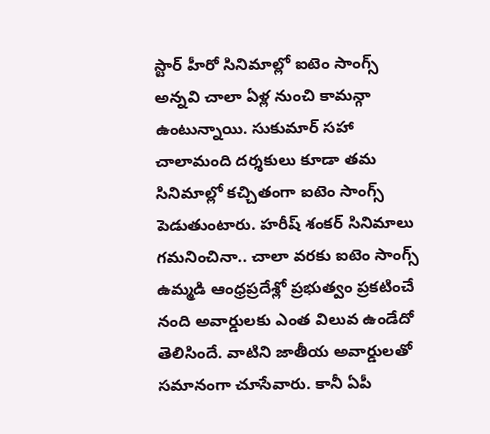స్టార్ హీరో సినిమాల్లో ఐటెం సాంగ్స్ అన్నవి చాలా ఏళ్ల నుంచి కామన్గా ఉంటున్నాయి. సుకుమార్ సహా చాలామంది దర్శకులు కూడా తమ సినిమాల్లో కచ్చితంగా ఐటెం సాంగ్స్ పెడుతుంటారు. హరీష్ శంకర్ సినిమాలు గమనించినా.. చాలా వరకు ఐటెం సాంగ్స్
ఉమ్మడి ఆంధ్రప్రదేశ్లో ప్రభుత్వం ప్రకటించే నంది అవార్డులకు ఎంత విలువ ఉండేదో తెలిసిందే. వాటిని జాతీయ అవార్డులతో సమానంగా చూసేవారు. కానీ ఏపీ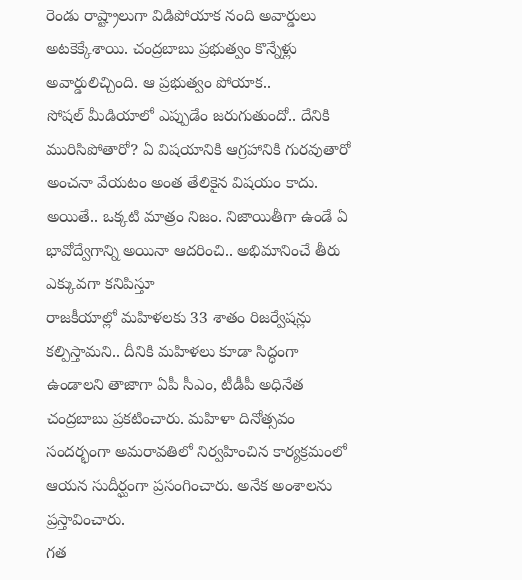రెండు రాష్ట్రాలుగా విడిపోయాక నంది అవార్డులు అటకెక్కేశాయి. చంద్రబాబు ప్రభుత్వం కొన్నేళ్లు అవార్డులిచ్చింది. ఆ ప్రభుత్వం పోయాక..
సోషల్ మీడియాలో ఎప్పుడేం జరుగుతుందో.. దేనికి మురిసిపోతారో? ఏ విషయానికి ఆగ్రహానికి గురవుతారో అంచనా వేయటం అంత తేలికైన విషయం కాదు. అయితే.. ఒక్కటి మాత్రం నిజం. నిజాయితీగా ఉండే ఏ భావోద్వేగాన్ని అయినా ఆదరించి.. అభిమానించే తీరు ఎక్కువగా కనిపిస్తూ
రాజకీయాల్లో మహిళలకు 33 శాతం రిజర్వేషన్లు కల్పిస్తామని.. దీనికి మహిళలు కూడా సిద్ధంగా ఉండాలని తాజాగా ఏపీ సీఎం, టీడీపీ అధినేత చంద్రబాబు ప్రకటించారు. మహిళా దినోత్సవం సందర్భంగా అమరావతిలో నిర్వహించిన కార్యక్రమంలో ఆయన సుదీర్ఘంగా ప్రసంగించారు. అనేక అంశాలను ప్రస్తావించారు.
గత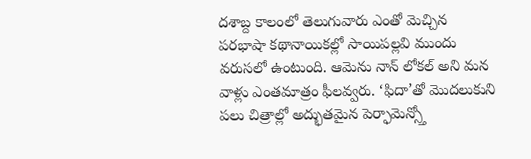దశాబ్ద కాలంలో తెలుగువారు ఎంతో మెచ్చిన పరభాషా కథానాయికల్లో సాయిపల్లవి ముందు వరుసలో ఉంటుంది. ఆమెను నాన్ లోకల్ అని మన వాళ్లు ఎంతమాత్రం ఫీలవ్వరు. ‘ఫిదా’తో మొదలుకుని పలు చిత్రాల్లో అద్భుతమైన పెర్ఫామెన్స్తో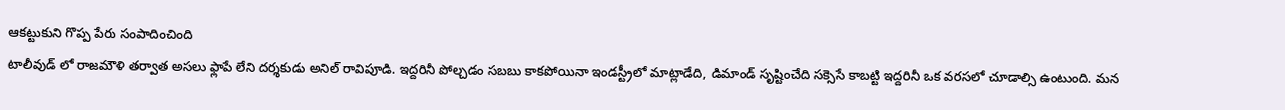ఆకట్టుకుని గొప్ప పేరు సంపాదించింది
టాలీవుడ్ లో రాజమౌళి తర్వాత అసలు ఫ్లాపే లేని దర్శకుడు అనిల్ రావిపూడి. ఇద్దరినీ పోల్చడం సబబు కాకపోయినా ఇండస్ట్రీలో మాట్లాడేది, డిమాండ్ సృష్టించేది సక్సెసే కాబట్టి ఇద్దరినీ ఒక వరసలో చూడాల్సి ఉంటుంది. మన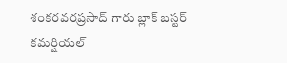శంకరవరప్రసాద్ గారు బ్లాక్ బస్టర్
కమర్షియల్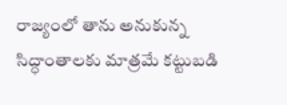రాజ్యంలో తాను అనుకున్న సిద్ధాంతాలకు మాత్రమే కట్టుబడి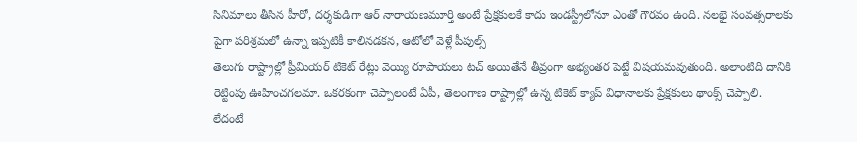సినిమాలు తీసిన హీరో, దర్శకుడిగా ఆర్ నారాయణమూర్తి అంటే ప్రేక్షకులకే కాదు ఇండస్ట్రీలోనూ ఎంతో గౌరవం ఉంది. నలభై సంవత్సరాలకు పైగా పరిశ్రమలో ఉన్నా ఇప్పటికీ కాలినడకన, ఆటోలో వెళ్లే పీపుల్స్
తెలుగు రాష్ట్రాల్లో ప్రీమియర్ టికెట్ రేట్లు వెయ్యి రూపాయలు టచ్ అయితేనే తీవ్రంగా అభ్యంతర పెట్టే విషయమవుతుంది. అలాంటిది దానికి రెట్టింపు ఊహించగలమా. ఒకరకంగా చెప్పాలంటే ఏపీ, తెలంగాణ రాష్ట్రాల్లో ఉన్న టికెట్ క్యాప్ విధానాలకు ప్రేక్షకులు థాంక్స్ చెప్పాలి. లేదంటే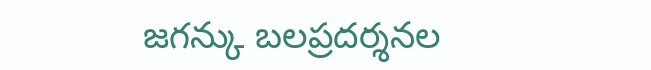జగన్కు బలప్రదర్శనల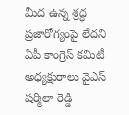మీద ఉన్న శ్రద్ధ ప్రజారోగ్యంపై లేదని ఏపీ కాంగ్రెస్ కమిటీ అధ్యక్షురాలు వైఎస్ షర్మిలా రెడ్డి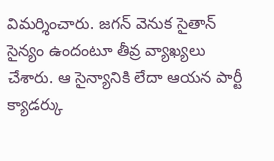విమర్శించారు. జగన్ వెనుక సైతాన్ సైన్యం ఉందంటూ తీవ్ర వ్యాఖ్యలు చేశారు. ఆ సైన్యానికి లేదా ఆయన పార్టీ క్యాడర్కు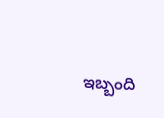ఇబ్బంది